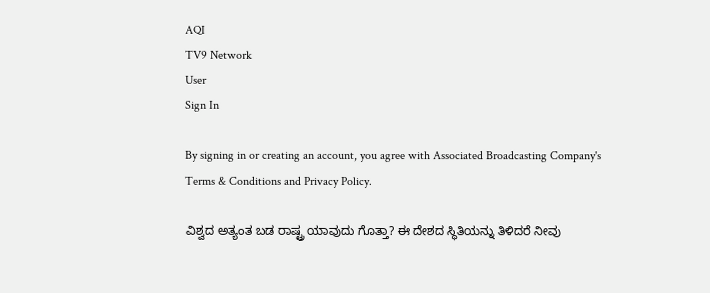AQI
TV9 Network
User
Sign In

By signing in or creating an account, you agree with Associated Broadcasting Company's Terms & Conditions and Privacy Policy.

ವಿಶ್ವದ ಅತ್ಯಂತ ಬಡ ರಾಷ್ಟ್ರ ಯಾವುದು ಗೊತ್ತಾ? ಈ ದೇಶದ ಸ್ಥಿತಿಯನ್ನು ತಿಳಿದರೆ ನೀವು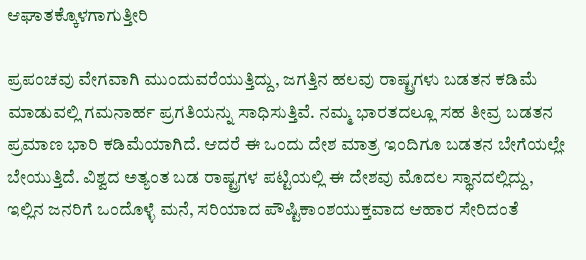ಆಘಾತಕ್ಕೊಳಗಾಗುತ್ತೀರಿ

ಪ್ರಪಂಚವು ವೇಗವಾಗಿ ಮುಂದುವರೆಯುತ್ತಿದ್ದು, ಜಗತ್ತಿನ ಹಲವು ರಾಷ್ಟ್ರಗಳು ಬಡತನ ಕಡಿಮೆ ಮಾಡುವಲ್ಲಿ ಗಮನಾರ್ಹ ಪ್ರಗತಿಯನ್ನು ಸಾಧಿಸುತ್ತಿವೆ. ನಮ್ಮ ಭಾರತದಲ್ಲೂ ಸಹ ತೀವ್ರ ಬಡತನ ಪ್ರಮಾಣ ಭಾರಿ ಕಡಿಮೆಯಾಗಿದೆ. ಆದರೆ ಈ ಒಂದು ದೇಶ ಮಾತ್ರ ಇಂದಿಗೂ ಬಡತನ ಬೇಗೆಯಲ್ಲೇ ಬೇಯುತ್ತಿದೆ. ವಿಶ್ವದ ಅತ್ಯಂತ ಬಡ ರಾಷ್ಟ್ರಗಳ ಪಟ್ಟಿಯಲ್ಲಿ ಈ ದೇಶವು ಮೊದಲ ಸ್ಥಾನದಲ್ಲಿದ್ದು, ಇಲ್ಲಿನ ಜನರಿಗೆ ಒಂದೊಳ್ಳೆ ಮನೆ, ಸರಿಯಾದ ಪೌಷ್ಟಿಕಾಂಶಯುಕ್ತವಾದ ಆಹಾರ ಸೇರಿದಂತೆ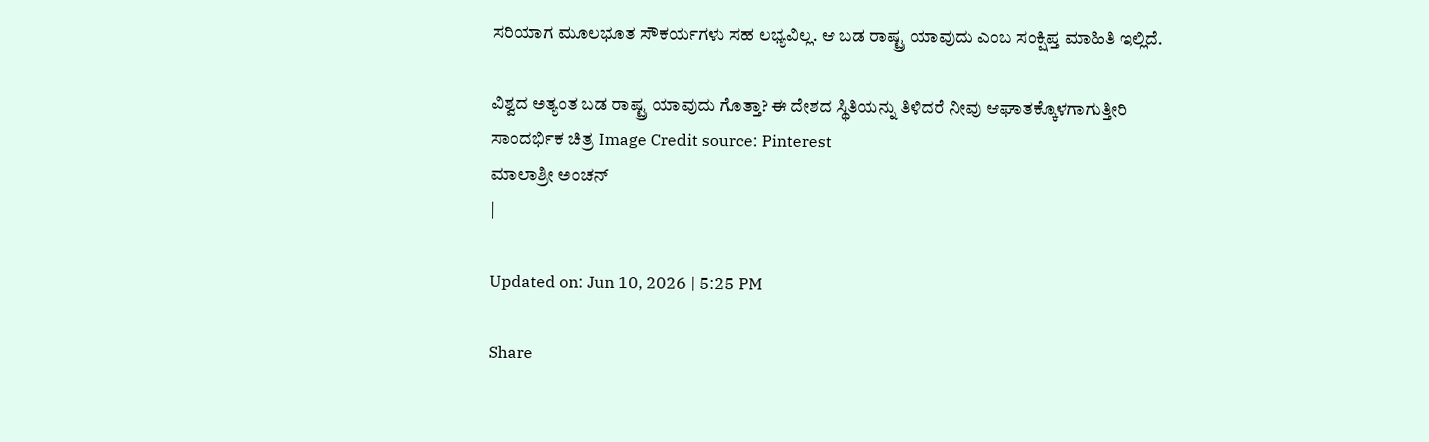ಸರಿಯಾಗ ಮೂಲಭೂತ ಸೌಕರ್ಯಗಳು ಸಹ ಲಭ್ಯವಿಲ್ಲ. ಆ ಬಡ ರಾಷ್ಟ್ರ ಯಾವುದು ಎಂಬ ಸಂಕ್ಷಿಪ್ತ ಮಾಹಿತಿ ಇಲ್ಲಿದೆ.

ವಿಶ್ವದ ಅತ್ಯಂತ ಬಡ ರಾಷ್ಟ್ರ ಯಾವುದು ಗೊತ್ತಾ? ಈ ದೇಶದ ಸ್ಥಿತಿಯನ್ನು ತಿಳಿದರೆ ನೀವು ಆಘಾತಕ್ಕೊಳಗಾಗುತ್ತೀರಿ
ಸಾಂದರ್ಭಿಕ ಚಿತ್ರ Image Credit source: Pinterest
ಮಾಲಾಶ್ರೀ ಅಂಚನ್
|

Updated on: Jun 10, 2026 | 5:25 PM

Share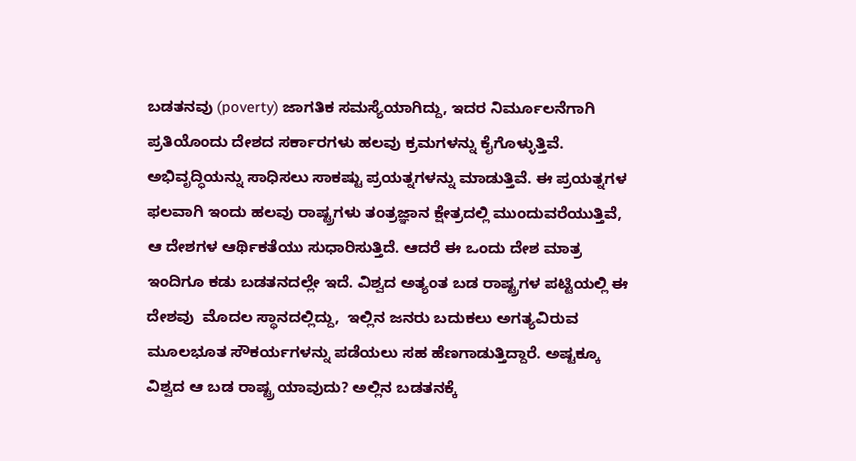ಬಡತನವು (poverty) ಜಾಗತಿಕ ಸಮಸ್ಯೆಯಾಗಿದ್ದು, ಇದರ ನಿರ್ಮೂಲನೆಗಾಗಿ ಪ್ರತಿಯೊಂದು ದೇಶದ ಸರ್ಕಾರಗಳು ಹಲವು ಕ್ರಮಗಳನ್ನು ಕೈಗೊಳ್ಳುತ್ತಿವೆ. ಅಭಿವೃದ್ಧಿಯನ್ನು ಸಾಧಿಸಲು ಸಾಕಷ್ಟು ಪ್ರಯತ್ನಗಳನ್ನು ಮಾಡುತ್ತಿವೆ. ಈ ಪ್ರಯತ್ನಗಳ ಫಲವಾಗಿ ಇಂದು ಹಲವು ರಾಷ್ಟ್ರಗಳು ತಂತ್ರಜ್ಞಾನ ಕ್ಷೇತ್ರದಲ್ಲಿ ಮುಂದುವರೆಯುತ್ತಿವೆ, ಆ ದೇಶಗಳ ಆರ್ಥಿಕತೆಯು ಸುಧಾರಿಸುತ್ತಿದೆ. ಆದರೆ ಈ ಒಂದು ದೇಶ ಮಾತ್ರ ಇಂದಿಗೂ ಕಡು ಬಡತನದಲ್ಲೇ ಇದೆ. ವಿಶ್ವದ ಅತ್ಯಂತ ಬಡ ರಾಷ್ಟ್ರಗಳ ಪಟ್ಟಿಯಲ್ಲಿ ಈ ದೇಶವು  ಮೊದಲ ಸ್ಥಾನದಲ್ಲಿದ್ದು,  ಇಲ್ಲಿನ ಜನರು ಬದುಕಲು ಅಗತ್ಯವಿರುವ ಮೂಲಭೂತ ಸೌಕರ್ಯಗಳನ್ನು ಪಡೆಯಲು ಸಹ ಹೆಣಗಾಡುತ್ತಿದ್ದಾರೆ. ಅಷ್ಟಕ್ಕೂ ವಿಶ್ವದ ಆ ಬಡ ರಾಷ್ಟ್ರ ಯಾವುದು? ಅಲ್ಲಿನ ಬಡತನಕ್ಕೆ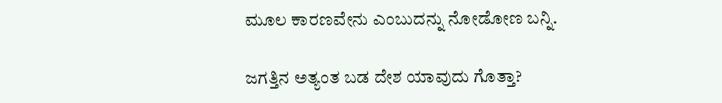ಮೂಲ ಕಾರಣವೇನು ಎಂಬುದನ್ನು ನೋಡೋಣ ಬನ್ನಿ.

ಜಗತ್ತಿನ ಅತ್ಯಂತ ಬಡ ದೇಶ ಯಾವುದು ಗೊತ್ತಾ?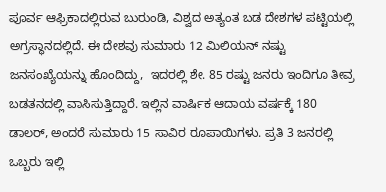ಪೂರ್ವ ಆಫ್ರಿಕಾದಲ್ಲಿರುವ ಬುರುಂಡಿ, ವಿಶ್ವದ ಅತ್ಯಂತ ಬಡ ದೇಶಗಳ ಪಟ್ಟಿಯಲ್ಲಿ ಅಗ್ರಸ್ಥಾನದಲ್ಲಿದೆ. ಈ ದೇಶವು ಸುಮಾರು 12 ಮಿಲಿಯನ್‌ ನಷ್ಟು ಜನಸಂಖ್ಯೆಯನ್ನು ಹೊಂದಿದ್ದು,  ಇದರಲ್ಲಿ ಶೇ. 85 ರಷ್ಟು ಜನರು ಇಂದಿಗೂ ತೀವ್ರ ಬಡತನದಲ್ಲಿ ವಾಸಿಸುತ್ತಿದ್ದಾರೆ. ಇಲ್ಲಿನ ವಾರ್ಷಿಕ ಆದಾಯ ವರ್ಷಕ್ಕೆ 180 ಡಾಲರ್, ಅಂದರೆ ಸುಮಾರು 15 ಸಾವಿರ ರೂಪಾಯಿಗಳು. ಪ್ರತಿ 3 ಜನರಲ್ಲಿ ಒಬ್ಬರು ಇಲ್ಲಿ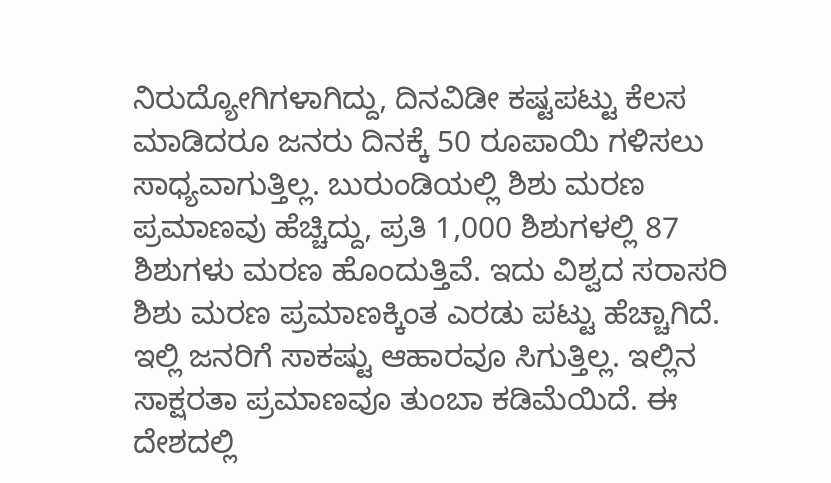ನಿರುದ್ಯೋಗಿಗಳಾಗಿದ್ದು, ದಿನವಿಡೀ ಕಷ್ಟಪಟ್ಟು ಕೆಲಸ ಮಾಡಿದರೂ ಜನರು ದಿನಕ್ಕೆ 50 ರೂಪಾಯಿ ಗಳಿಸಲು ಸಾಧ್ಯವಾಗುತ್ತಿಲ್ಲ. ಬುರುಂಡಿಯಲ್ಲಿ ಶಿಶು ಮರಣ ಪ್ರಮಾಣವು ಹೆಚ್ಚಿದ್ದು, ಪ್ರತಿ 1,000 ಶಿಶುಗಳಲ್ಲಿ 87 ಶಿಶುಗಳು ಮರಣ ಹೊಂದುತ್ತಿವೆ. ಇದು ವಿಶ್ವದ ಸರಾಸರಿ ಶಿಶು ಮರಣ ಪ್ರಮಾಣಕ್ಕಿಂತ ಎರಡು ಪಟ್ಟು ಹೆಚ್ಚಾಗಿದೆ. ಇಲ್ಲಿ ಜನರಿಗೆ ಸಾಕಷ್ಟು ಆಹಾರವೂ ಸಿಗುತ್ತಿಲ್ಲ. ಇಲ್ಲಿನ ಸಾಕ್ಷರತಾ ಪ್ರಮಾಣವೂ ತುಂಬಾ ಕಡಿಮೆಯಿದೆ. ಈ ದೇಶದಲ್ಲಿ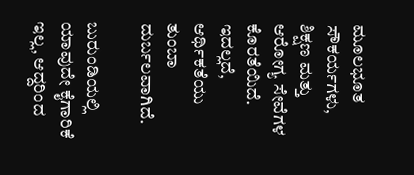ಮೂಲಭೂತ ಸೌಕರ್ಯಗಳು, ಶಿಕ್ಷಣ ಮತ್ತು ಆರೋಗ್ಯ ಸೇವೆಗಳ ಕೊರತೆಯಿದೆ. ಇದಲ್ಲದೆ, ಆರ್ಥಿಕತೆಯು ತುಂಬಾ ದುರ್ಬಲವಾಗಿದೆ.

ಬುರುಂಡಿಯಲ್ಲಿ ಯಾವುದೇ ಕೈಗಾರಿಕೆ ಇಲ್ಲ, ಆದ್ದರಿಂದ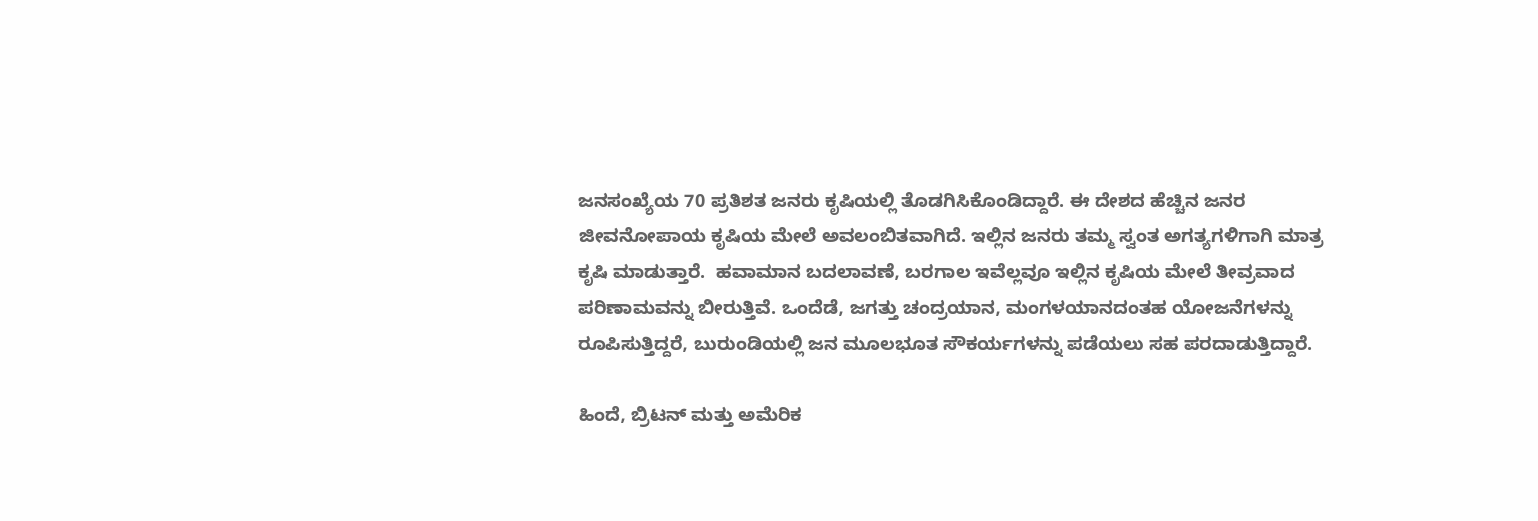ಜನಸಂಖ್ಯೆಯ 70 ಪ್ರತಿಶತ ಜನರು ಕೃಷಿಯಲ್ಲಿ ತೊಡಗಿಸಿಕೊಂಡಿದ್ದಾರೆ. ಈ ದೇಶದ ಹೆಚ್ಚಿನ ಜನರ ಜೀವನೋಪಾಯ ಕೃಷಿಯ ಮೇಲೆ ಅವಲಂಬಿತವಾಗಿದೆ. ಇಲ್ಲಿನ ಜನರು ತಮ್ಮ ಸ್ವಂತ ಅಗತ್ಯಗಳಿಗಾಗಿ ಮಾತ್ರ ಕೃಷಿ ಮಾಡುತ್ತಾರೆ.  ಹವಾಮಾನ ಬದಲಾವಣೆ, ಬರಗಾಲ ಇವೆಲ್ಲವೂ ಇಲ್ಲಿನ ಕೃಷಿಯ ಮೇಲೆ ತೀವ್ರವಾದ ಪರಿಣಾಮವನ್ನು ಬೀರುತ್ತಿವೆ. ಒಂದೆಡೆ, ಜಗತ್ತು ಚಂದ್ರಯಾನ, ಮಂಗಳಯಾನದಂತಹ ಯೋಜನೆಗಳನ್ನು ರೂಪಿಸುತ್ತಿದ್ದರೆ, ಬುರುಂಡಿಯಲ್ಲಿ ಜನ ಮೂಲಭೂತ ಸೌಕರ್ಯಗಳನ್ನು ಪಡೆಯಲು ಸಹ ಪರದಾಡುತ್ತಿದ್ದಾರೆ.

ಹಿಂದೆ, ಬ್ರಿಟನ್ ಮತ್ತು ಅಮೆರಿಕ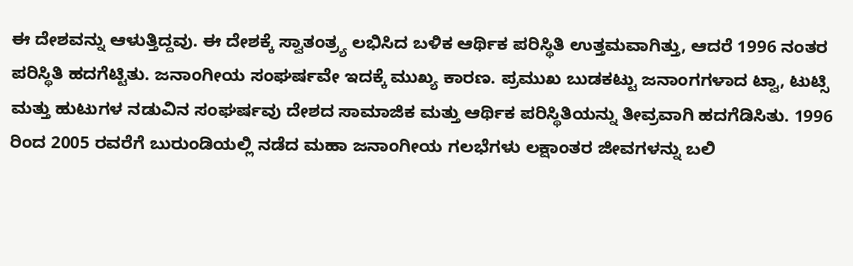ಈ ದೇಶವನ್ನು ಆಳುತ್ತಿದ್ದವು. ಈ ದೇಶಕ್ಕೆ ಸ್ವಾತಂತ್ರ್ಯ ಲಭಿಸಿದ ಬಳಿಕ ಆರ್ಥಿಕ ಪರಿಸ್ಥಿತಿ ಉತ್ತಮವಾಗಿತ್ತು, ಆದರೆ 1996 ನಂತರ ಪರಿಸ್ಥಿತಿ ಹದಗೆಟ್ಟಿತು. ಜನಾಂಗೀಯ ಸಂಘರ್ಷವೇ ಇದಕ್ಕೆ ಮುಖ್ಯ ಕಾರಣ. ಪ್ರಮುಖ ಬುಡಕಟ್ಟು ಜನಾಂಗಗಳಾದ ಟ್ವಾ, ಟುಟ್ಸಿ ಮತ್ತು ಹುಟುಗಳ ನಡುವಿನ ಸಂಘರ್ಷವು ದೇಶದ ಸಾಮಾಜಿಕ ಮತ್ತು ಆರ್ಥಿಕ ಪರಿಸ್ಥಿತಿಯನ್ನು ತೀವ್ರವಾಗಿ ಹದಗೆಡಿಸಿತು. 1996 ರಿಂದ 2005 ರವರೆಗೆ ಬುರುಂಡಿಯಲ್ಲಿ ನಡೆದ ಮಹಾ ಜನಾಂಗೀಯ ಗಲಭೆಗಳು ಲಕ್ಷಾಂತರ ಜೀವಗಳನ್ನು ಬಲಿ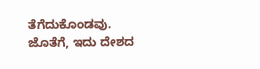ತೆಗೆದುಕೊಂಡವು. ಜೊತೆಗೆ, ಇದು ದೇಶದ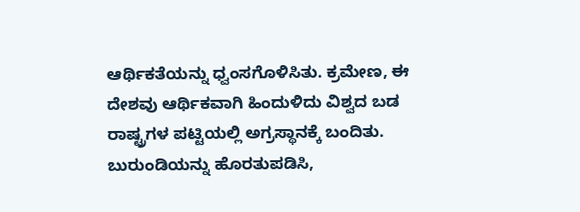ಆರ್ಥಿಕತೆಯನ್ನು ಧ್ವಂಸಗೊಳಿಸಿತು. ಕ್ರಮೇಣ, ಈ ದೇಶವು ಆರ್ಥಿಕವಾಗಿ ಹಿಂದುಳಿದು ವಿಶ್ವದ ಬಡ ರಾಷ್ಟ್ರಗಳ ಪಟ್ಟಿಯಲ್ಲಿ ಅಗ್ರಸ್ಥಾನಕ್ಕೆ ಬಂದಿತು. ಬುರುಂಡಿಯನ್ನು ಹೊರತುಪಡಿಸಿ,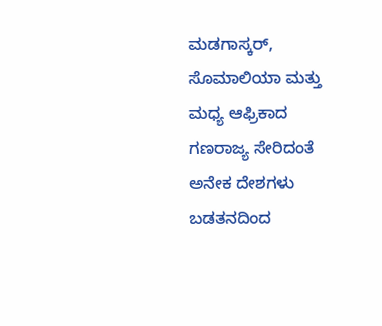ಮಡಗಾಸ್ಕರ್, ಸೊಮಾಲಿಯಾ ಮತ್ತು ಮಧ್ಯ ಆಫ್ರಿಕಾದ ಗಣರಾಜ್ಯ ಸೇರಿದಂತೆ ಅನೇಕ ದೇಶಗಳು ಬಡತನದಿಂದ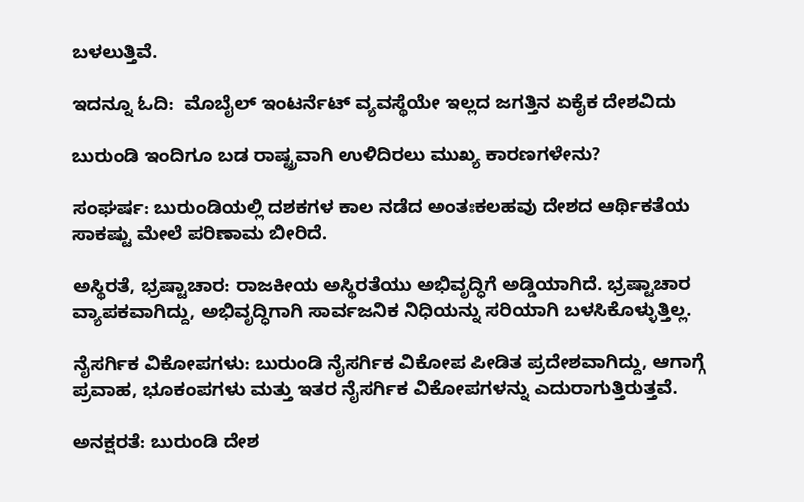ಬಳಲುತ್ತಿವೆ.

ಇದನ್ನೂ ಓದಿ:  ಮೊಬೈಲ್‌ ಇಂಟರ್ನೆಟ್‌ ವ್ಯವಸ್ಥೆಯೇ ಇಲ್ಲದ ಜಗತ್ತಿನ ಏಕೈಕ ದೇಶವಿದು

ಬುರುಂಡಿ ಇಂದಿಗೂ ಬಡ ರಾಷ್ಟ್ರವಾಗಿ ಉಳಿದಿರಲು ಮುಖ್ಯ ಕಾರಣಗಳೇನು?

ಸಂಘರ್ಷ: ಬುರುಂಡಿಯಲ್ಲಿ ದಶಕಗಳ ಕಾಲ ನಡೆದ ಅಂತಃಕಲಹವು ದೇಶದ ಆರ್ಥಿಕತೆಯ ಸಾಕಷ್ಟು ಮೇಲೆ ಪರಿಣಾಮ ಬೀರಿದೆ.

ಅಸ್ಥಿರತೆ, ಭ್ರಷ್ಟಾಚಾರ: ರಾಜಕೀಯ ಅಸ್ಥಿರತೆಯು ಅಭಿವೃದ್ಧಿಗೆ ಅಡ್ಡಿಯಾಗಿದೆ. ಭ್ರಷ್ಟಾಚಾರ ವ್ಯಾಪಕವಾಗಿದ್ದು, ಅಭಿವೃದ್ಧಿಗಾಗಿ ಸಾರ್ವಜನಿಕ ನಿಧಿಯನ್ನು ಸರಿಯಾಗಿ ಬಳಸಿಕೊಳ್ಳುತ್ತಿಲ್ಲ.

ನೈಸರ್ಗಿಕ ವಿಕೋಪಗಳು: ಬುರುಂಡಿ ನೈಸರ್ಗಿಕ ವಿಕೋಪ ಪೀಡಿತ ಪ್ರದೇಶವಾಗಿದ್ದು, ಆಗಾಗ್ಗೆ ಪ್ರವಾಹ, ಭೂಕಂಪಗಳು ಮತ್ತು ಇತರ ನೈಸರ್ಗಿಕ ವಿಕೋಪಗಳನ್ನು ಎದುರಾಗುತ್ತಿರುತ್ತವೆ.

ಅನಕ್ಷರತೆ: ಬುರುಂಡಿ ದೇಶ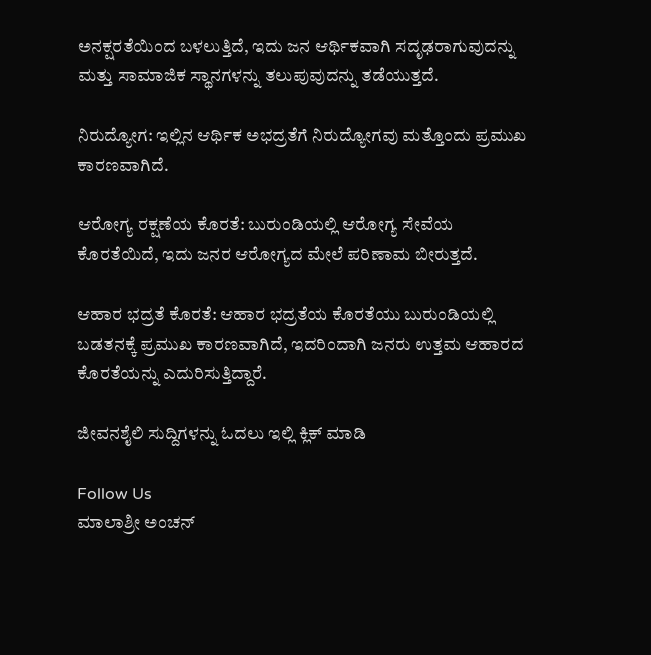ಅನಕ್ಷರತೆಯಿಂದ ಬಳಲುತ್ತಿದೆ, ಇದು ಜನ ಆರ್ಥಿಕವಾಗಿ ಸದೃಢರಾಗುವುದನ್ನು ಮತ್ತು ಸಾಮಾಜಿಕ ಸ್ಥಾನಗಳನ್ನು ತಲುಪುವುದನ್ನು ತಡೆಯುತ್ತದೆ.

ನಿರುದ್ಯೋಗ: ಇಲ್ಲಿನ ಆರ್ಥಿಕ ಅಭದ್ರತೆಗೆ ನಿರುದ್ಯೋಗವು ಮತ್ತೊಂದು ಪ್ರಮುಖ ಕಾರಣವಾಗಿದೆ.

ಆರೋಗ್ಯ ರಕ್ಷಣೆಯ ಕೊರತೆ: ಬುರುಂಡಿಯಲ್ಲಿ ಆರೋಗ್ಯ ಸೇವೆಯ ಕೊರತೆಯಿದೆ, ಇದು ಜನರ ಆರೋಗ್ಯದ ಮೇಲೆ ಪರಿಣಾಮ ಬೀರುತ್ತದೆ.

ಆಹಾರ ಭದ್ರತೆ ಕೊರತೆ: ಆಹಾರ ಭದ್ರತೆಯ ಕೊರತೆಯು ಬುರುಂಡಿಯಲ್ಲಿ ಬಡತನಕ್ಕೆ ಪ್ರಮುಖ ಕಾರಣವಾಗಿದೆ, ಇದರಿಂದಾಗಿ ಜನರು ಉತ್ತಮ ಆಹಾರದ ಕೊರತೆಯನ್ನು ಎದುರಿಸುತ್ತಿದ್ದಾರೆ.

ಜೀವನಶೈಲಿ ಸುದ್ದಿಗಳನ್ನು ಓದಲು ಇಲ್ಲಿ ಕ್ಲಿಕ್ ಮಾಡಿ

Follow Us
ಮಾಲಾಶ್ರೀ ಅಂಚನ್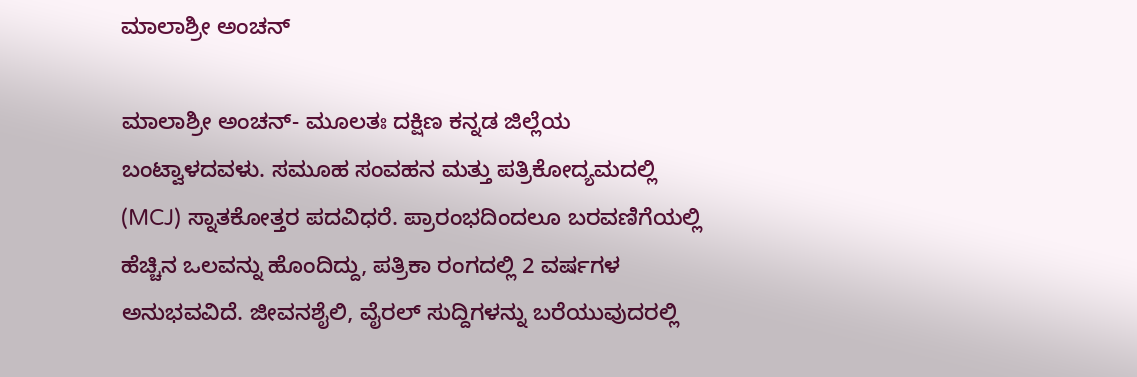ಮಾಲಾಶ್ರೀ ಅಂಚನ್

ಮಾಲಾಶ್ರೀ ಅಂಚನ್- ಮೂಲತಃ ದಕ್ಷಿಣ ಕನ್ನಡ ಜಿಲ್ಲೆಯ ಬಂಟ್ವಾಳದವಳು. ಸಮೂಹ ಸಂವಹನ ಮತ್ತು ಪತ್ರಿಕೋದ್ಯಮದಲ್ಲಿ (MCJ) ಸ್ನಾತಕೋತ್ತರ ಪದವಿಧರೆ. ಪ್ರಾರಂಭದಿಂದಲೂ ಬರವಣಿಗೆಯಲ್ಲಿ ಹೆಚ್ಚಿನ ಒಲವನ್ನು ಹೊಂದಿದ್ದು, ಪತ್ರಿಕಾ ರಂಗದಲ್ಲಿ 2 ವರ್ಷಗಳ ಅನುಭವವಿದೆ. ಜೀವನಶೈಲಿ, ವೈರಲ್ ಸುದ್ದಿಗಳನ್ನು ಬರೆಯುವುದರಲ್ಲಿ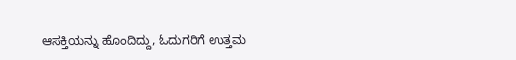ಆಸಕ್ತಿಯನ್ನು ಹೊಂದಿದ್ದು, ಓದುಗರಿಗೆ ಉತ್ತಮ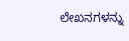ಲೇಖನಗಳನ್ನು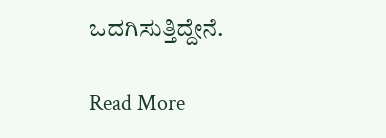ಒದಗಿಸುತ್ತಿದ್ದೇನೆ.

Read More